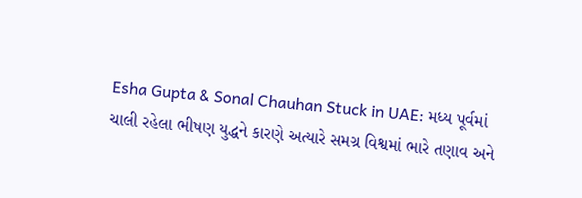Esha Gupta & Sonal Chauhan Stuck in UAE: મધ્ય પૂર્વમાં ચાલી રહેલા ભીષણ યુદ્ધને કારણે અત્યારે સમગ્ર વિશ્વમાં ભારે તણાવ અને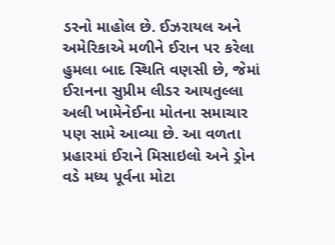ડરનો માહોલ છે. ઈઝરાયલ અને અમેરિકાએ મળીને ઈરાન પર કરેલા હુમલા બાદ સ્થિતિ વણસી છે, જેમાં ઈરાનના સુપ્રીમ લીડર આયતુલ્લા અલી ખામેનેઈના મોતના સમાચાર પણ સામે આવ્યા છે. આ વળતા પ્રહારમાં ઈરાને મિસાઇલો અને ડ્રોન વડે મધ્ય પૂર્વના મોટા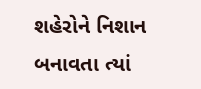શહેરોને નિશાન બનાવતા ત્યાં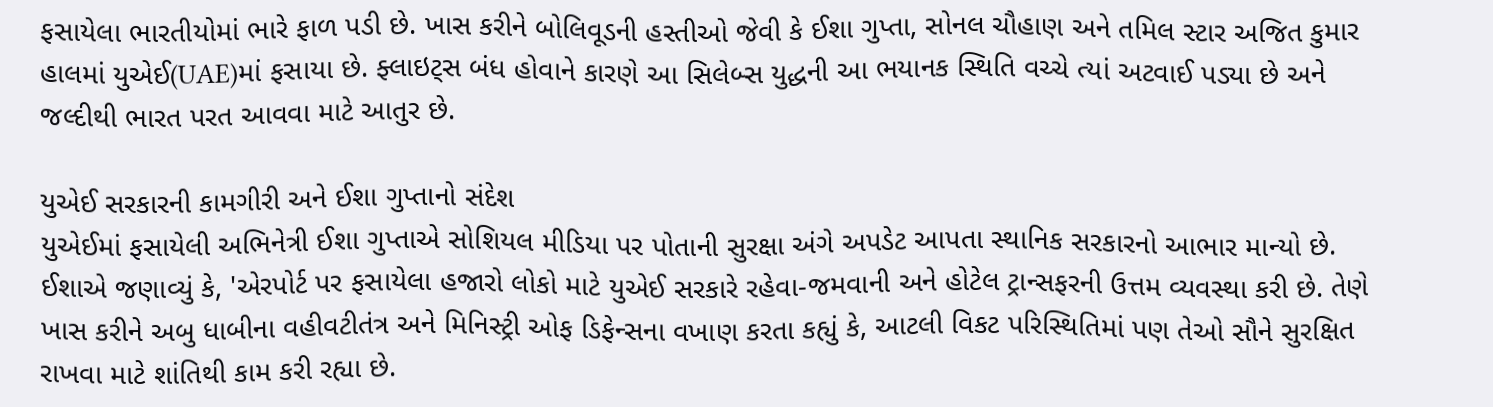ફસાયેલા ભારતીયોમાં ભારે ફાળ પડી છે. ખાસ કરીને બોલિવૂડની હસ્તીઓ જેવી કે ઈશા ગુપ્તા, સોનલ ચૌહાણ અને તમિલ સ્ટાર અજિત કુમાર હાલમાં યુએઈ(UAE)માં ફસાયા છે. ફ્લાઇટ્સ બંધ હોવાને કારણે આ સિલેબ્સ યુદ્ધની આ ભયાનક સ્થિતિ વચ્ચે ત્યાં અટવાઈ પડ્યા છે અને જલ્દીથી ભારત પરત આવવા માટે આતુર છે.

યુએઈ સરકારની કામગીરી અને ઈશા ગુપ્તાનો સંદેશ
યુએઈમાં ફસાયેલી અભિનેત્રી ઈશા ગુપ્તાએ સોશિયલ મીડિયા પર પોતાની સુરક્ષા અંગે અપડેટ આપતા સ્થાનિક સરકારનો આભાર માન્યો છે. ઈશાએ જણાવ્યું કે, 'એરપોર્ટ પર ફસાયેલા હજારો લોકો માટે યુએઈ સરકારે રહેવા-જમવાની અને હોટેલ ટ્રાન્સફરની ઉત્તમ વ્યવસ્થા કરી છે. તેણે ખાસ કરીને અબુ ધાબીના વહીવટીતંત્ર અને મિનિસ્ટ્રી ઓફ ડિફેન્સના વખાણ કરતા કહ્યું કે, આટલી વિકટ પરિસ્થિતિમાં પણ તેઓ સૌને સુરક્ષિત રાખવા માટે શાંતિથી કામ કરી રહ્યા છે.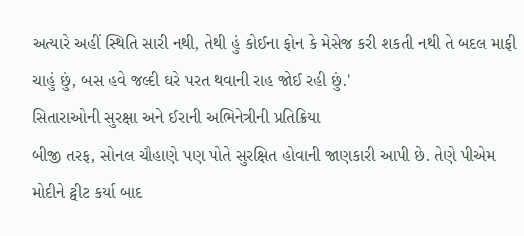અત્યારે અહીં સ્થિતિ સારી નથી, તેથી હું કોઈના ફોન કે મેસેજ કરી શકતી નથી તે બદલ માફી ચાહું છું, બસ હવે જલ્દી ઘરે પરત થવાની રાહ જોઈ રહી છું.'
સિતારાઓની સુરક્ષા અને ઈરાની અભિનેત્રીની પ્રતિક્રિયા
બીજી તરફ, સોનલ ચૌહાણે પણ પોતે સુરક્ષિત હોવાની જાણકારી આપી છે. તેણે પીએમ મોદીને ટ્વીટ કર્યા બાદ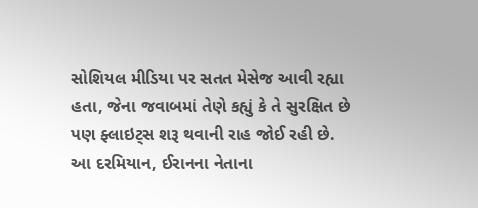સોશિયલ મીડિયા પર સતત મેસેજ આવી રહ્યા હતા, જેના જવાબમાં તેણે કહ્યું કે તે સુરક્ષિત છે પણ ફ્લાઇટ્સ શરૂ થવાની રાહ જોઈ રહી છે.
આ દરમિયાન, ઈરાનના નેતાના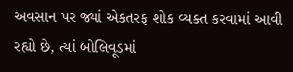અવસાન પર જ્યાં એકતરફ શોક વ્યક્ત કરવામાં આવી રહ્યો છે, ત્યાં બોલિવૂડમાં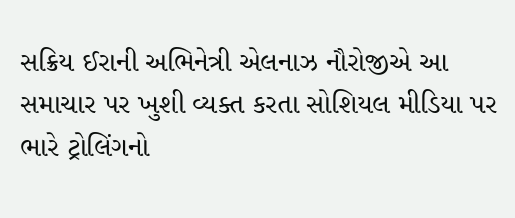સક્રિય ઈરાની અભિનેત્રી એલનાઝ નૌરોજીએ આ સમાચાર પર ખુશી વ્યક્ત કરતા સોશિયલ મીડિયા પર ભારે ટ્રોલિંગનો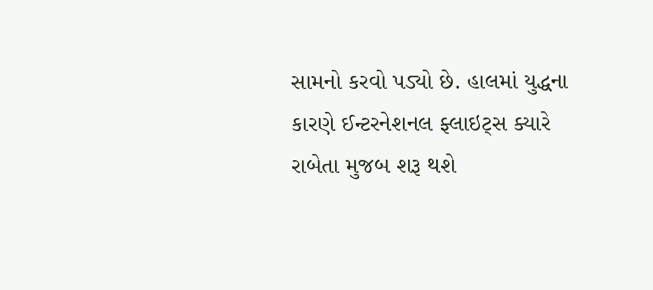સામનો કરવો પડ્યો છે. હાલમાં યુદ્ધના કારણે ઈન્ટરનેશનલ ફ્લાઇટ્સ ક્યારે રાબેતા મુજબ શરૂ થશે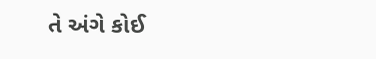તે અંગે કોઈ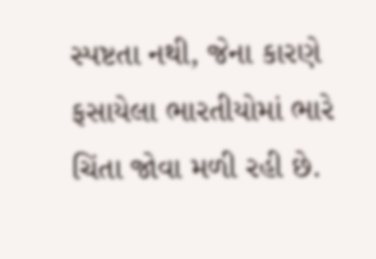સ્પષ્ટતા નથી, જેના કારણે ફસાયેલા ભારતીયોમાં ભારે ચિંતા જોવા મળી રહી છે.